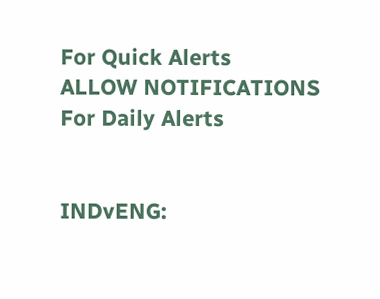For Quick Alerts
ALLOW NOTIFICATIONS
For Daily Alerts


INDvENG: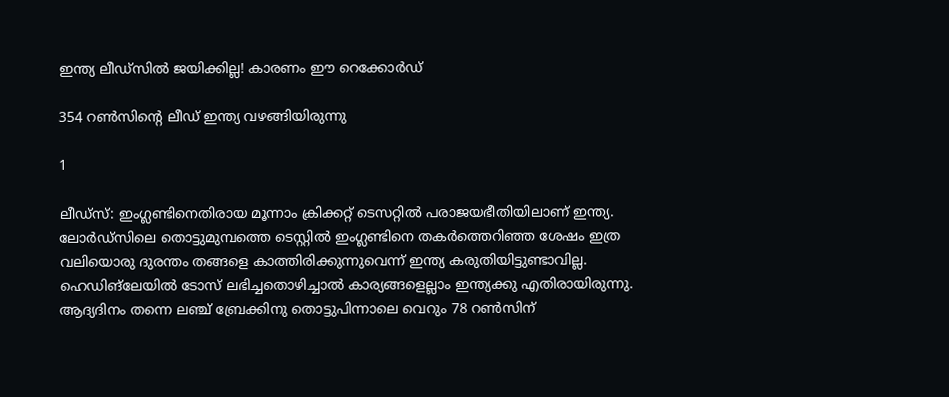ഇന്ത്യ ലീഡ്‌സില്‍ ജയിക്കില്ല! കാരണം ഈ റെക്കോര്‍ഡ്

354 റണ്‍സിന്റെ ലീഡ് ഇന്ത്യ വഴങ്ങിയിരുന്നു

1

ലീഡ്‌സ്: ഇംഗ്ലണ്ടിനെതിരായ മൂന്നാം ക്രിക്കറ്റ് ടെസറ്റില്‍ പരാജയഭീതിയിലാണ് ഇന്ത്യ. ലോര്‍ഡ്‌സിലെ തൊട്ടുമുമ്പത്തെ ടെസ്റ്റില്‍ ഇംഗ്ലണ്ടിനെ തകര്‍ത്തെറിഞ്ഞ ശേഷം ഇത്ര വലിയൊരു ദുരന്തം തങ്ങളെ കാത്തിരിക്കുന്നുവെന്ന് ഇന്ത്യ കരുതിയിട്ടുണ്ടാവില്ല. ഹെഡിങ്‌ലേയില്‍ ടോസ് ലഭിച്ചതൊഴിച്ചാല്‍ കാര്യങ്ങളെല്ലാം ഇന്ത്യക്കു എതിരായിരുന്നു. ആദ്യദിനം തന്നെ ലഞ്ച് ബ്രേക്കിനു തൊട്ടുപിന്നാലെ വെറും 78 റണ്‍സിന്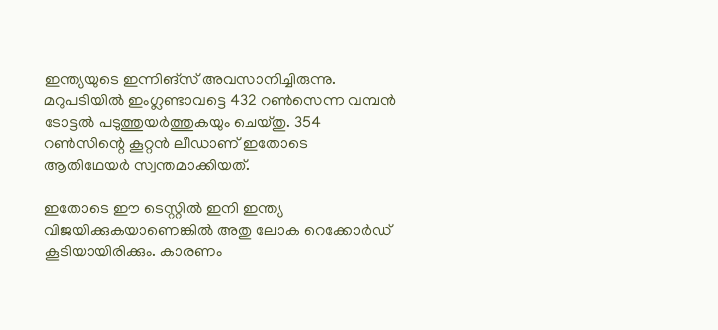ഇന്ത്യയുടെ ഇന്നിങ്‌സ് അവസാനിച്ചിരുന്നു. മറുപടിയില്‍ ഇംഗ്ലണ്ടാവട്ടെ 432 റണ്‍സെന്ന വമ്പന്‍ ടോട്ടല്‍ പടുത്തുയര്‍ത്തുകയും ചെയ്തു. 354 റണ്‍സിന്റെ കൂറ്റന്‍ ലീഡാണ് ഇതോടെ ആതിഥേയര്‍ സ്വന്തമാക്കിയത്.

ഇതോടെ ഈ ടെസ്റ്റില്‍ ഇനി ഇന്ത്യ വിജയിക്കുകയാണെങ്കില്‍ അതു ലോക റെക്കോര്‍ഡ് കൂടിയായിരിക്കും. കാരണം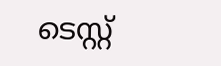ടെസ്റ്റ്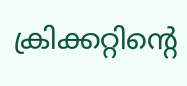ക്രിക്കറ്റിന്റെ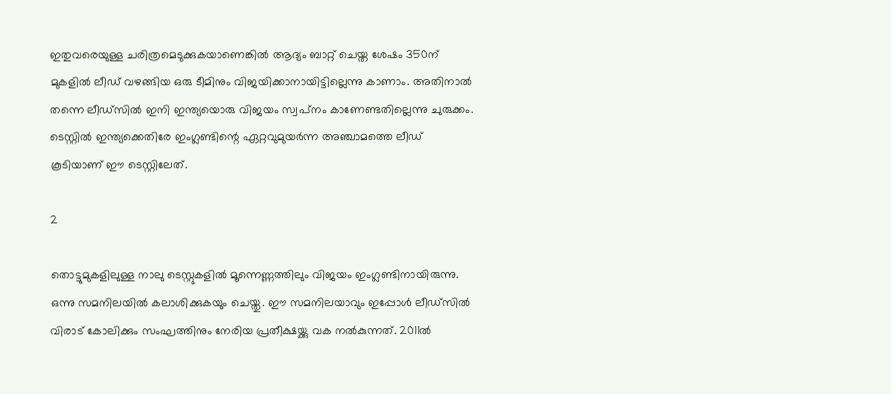ഇതുവരെയുള്ള ചരിത്രമെടുക്കുകയാണെങ്കില്‍ ആദ്യം ബാറ്റ് ചെയ്ത ശേഷം 350ന് മുകളില്‍ ലീഡ് വഴങ്ങിയ ഒരു ടീമിനും വിജയിക്കാനായിട്ടില്ലെന്നു കാണാം. അതിനാല്‍ തന്നെ ലീഡ്‌സില്‍ ഇനി ഇന്ത്യയൊരു വിജയം സ്വപ്‌നം കാണേണ്ടതില്ലെന്നു ചുരുക്കം. ടെസ്റ്റില്‍ ഇന്ത്യക്കെതിരേ ഇംഗ്ലണ്ടിന്റെ ഏറ്റവുമുയര്‍ന്ന അഞ്ചാമത്തെ ലീഡ് കൂടിയാണ് ഈ ടെസ്റ്റിലേത്.

2

തൊട്ടുമുകളിലുള്ള നാലു ടെസ്റ്റുകളില്‍ മൂന്നെണ്ണത്തിലും വിജയം ഇംഗ്ലണ്ടിനായിരുന്നു. ഒന്നു സമനിലയില്‍ കലാശിക്കുകയും ചെയ്തു. ഈ സമനിലയാവും ഇപ്പോള്‍ ലീഡ്‌സില്‍ വിരാട് കോലിക്കും സംഘത്തിനും നേരിയ പ്രതീക്ഷയ്ക്കു വക നല്‍കുന്നത്. 2011ല്‍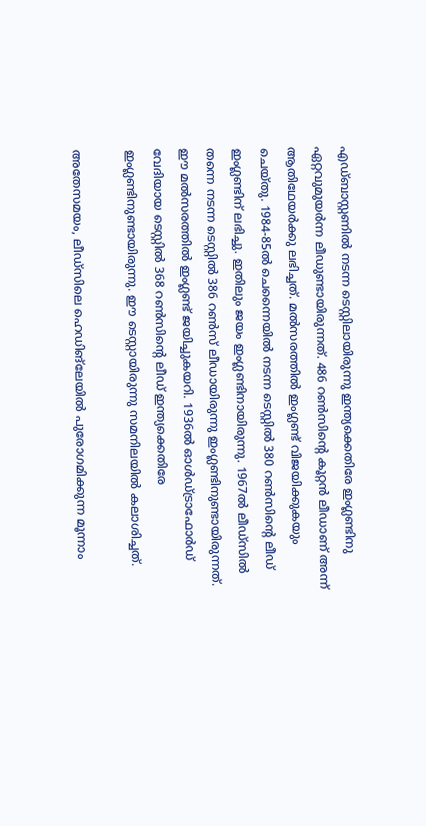എഡ്ബാസ്റ്റണില്‍ നടന്ന ടെസ്റ്റിലായിരുന്നു ഇന്ത്യക്കെതിരേ ഇംഗ്ലണ്ടിനു ഏറ്റവുമുയര്‍ന്ന ലീഡുണ്ടായിരുന്നത്. 486 റണ്‍സിന്റെ കൂറ്റന്‍ ലീഡാണ് അന്ന് ആതിഥേയര്‍ക്കു ലഭിച്ചത്. മല്‍സരത്തില്‍ ഇംഗ്ലണ്ട് വിജയിക്കുകയും ചെയ്തു. 1984-85ല്‍ ചെന്നൈയില്‍ നടന്ന ടെസ്റ്റില്‍ 380 റണ്‍സിന്റെ ലീഡ് ഇംഗ്ലണ്ടിന് ലഭിച്ചു. ഇതിലും ജയം ഇംഗ്ലണ്ടിനായിരുന്നു. 1967ല്‍ ലീഡ്‌സില്‍ തന്നെ നടന്ന ടെസ്റ്റില്‍ 386 റണ്‍സ് ലീഡായിരുന്നു ഇംഗ്ലണ്ടിനുണ്ടായിരുന്നത്. ഈ മല്‍സരത്തില്‍ ഇംഗ്ലണ്ട് ജയിച്ചുകയറി. 1936ല്‍ ഓള്‍ഡ്ട്രാഫോര്‍ഡ് വേദിയായ ടെസ്റ്റില്‍ 368 റണ്‍സിന്റെ ലീഡ് ഇന്ത്യക്കെതിരേ ഇംഗ്ലണ്ടിനുണ്ടായിരുന്നു. ഈ ടെസ്റ്റായിരുന്നു സമനിലയില്‍ കലാശിച്ചത്.

അതേസമയം, ലീഡ്‌സിലെ ഹെഡിങ്‌ലേയില്‍ പുരോഗമിക്കുന്ന മൂന്നാം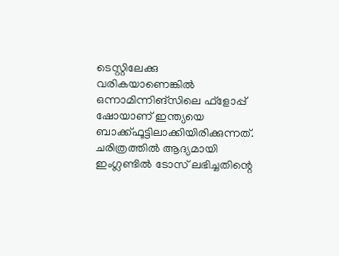ടെസ്റ്റിലേക്കു വരികയാണെങ്കില്‍ ഒന്നാമിന്നിങ്‌സിലെ ഫ്‌ളോപ്പ് ഷോയാണ് ഇന്ത്യയെ ബാക്ക്ഫൂട്ടിലാക്കിയിരിക്കുന്നത്. ചരിത്രത്തില്‍ ആദ്യമായി ഇംഗ്ലണ്ടില്‍ ടോസ് ലഭിച്ചതിന്റെ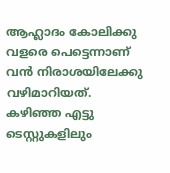ആഹ്ലാദം കോലിക്കു വളരെ പെട്ടെന്നാണ് വന്‍ നിരാശയിലേക്കു വഴിമാറിയത്. കഴിഞ്ഞ എട്ടു ടെസ്റ്റുകളിലും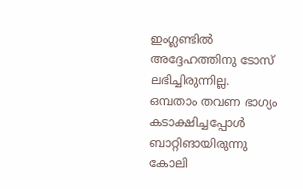ഇംഗ്ലണ്ടില്‍ അദ്ദേഹത്തിനു ടോസ് ലഭിച്ചിരുന്നില്ല. ഒമ്പതാം തവണ ഭാഗ്യം കടാക്ഷിച്ചപ്പോള്‍ ബാറ്റിങായിരുന്നു കോലി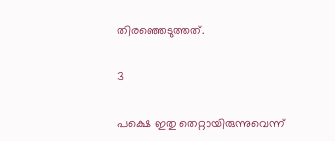തിരഞ്ഞെടുത്തത്.

3

പക്ഷെ ഇതു തെറ്റായിരുന്നുവെന്ന്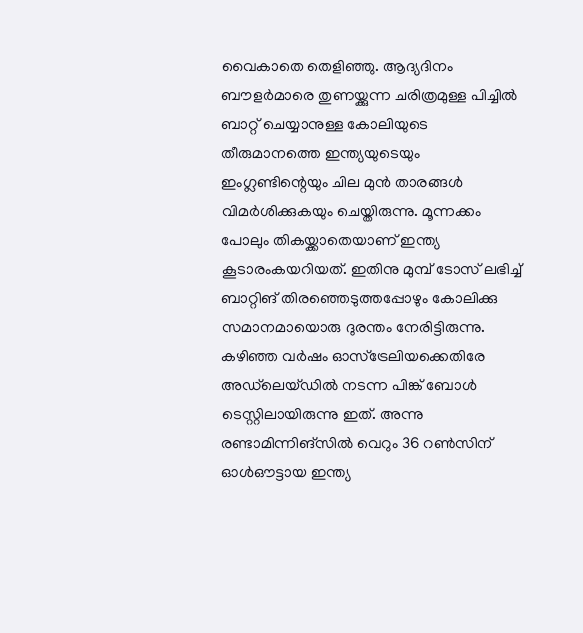വൈകാതെ തെളിഞ്ഞു. ആദ്യദിനം ബൗളര്‍മാരെ തുണയ്ക്കുന്ന ചരിത്രമുള്ള പിച്ചില്‍ ബാറ്റ് ചെയ്യാനുള്ള കോലിയുടെ തീരുമാനത്തെ ഇന്ത്യയുടെയും ഇംഗ്ലണ്ടിന്റെയും ചില മുന്‍ താരങ്ങള്‍ വിമര്‍ശിക്കുകയും ചെയ്തിരുന്നു. മൂന്നക്കം പോലും തികയ്ക്കാതെയാണ് ഇന്ത്യ കൂടാരംകയറിയത്. ഇതിനു മുമ്പ് ടോസ് ലഭിച്ച് ബാറ്റിങ് തിരഞ്ഞെടുത്തപ്പോഴും കോലിക്കു സമാനമായൊരു ദുരന്തം നേരിട്ടിരുന്നു. കഴിഞ്ഞ വര്‍ഷം ഓസ്‌ട്രേലിയക്കെതിരേ അഡ്‌ലെയ്ഡില്‍ നടന്ന പിങ്ക് ബോള്‍ ടെസ്റ്റിലായിരുന്നു ഇത്. അന്നു രണ്ടാമിന്നിങ്‌സില്‍ വെറും 36 റണ്‍സിന് ഓള്‍ഔട്ടായ ഇന്ത്യ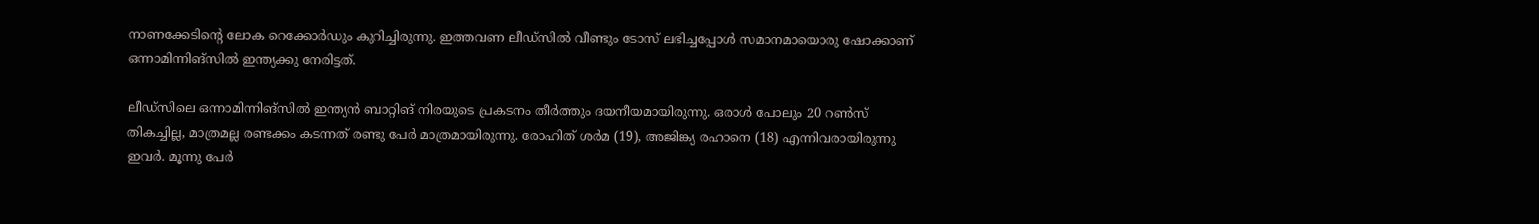നാണക്കേടിന്റെ ലോക റെക്കോര്‍ഡും കുറിച്ചിരുന്നു. ഇത്തവണ ലീഡ്‌സില്‍ വീണ്ടും ടോസ് ലഭിച്ചപ്പോള്‍ സമാനമായൊരു ഷോക്കാണ് ഒന്നാമിന്നിങ്‌സില്‍ ഇന്ത്യക്കു നേരിട്ടത്.

ലീഡ്‌സിലെ ഒന്നാമിന്നിങ്‌സില്‍ ഇന്ത്യന്‍ ബാറ്റിങ് നിരയുടെ പ്രകടനം തീര്‍ത്തും ദയനീയമായിരുന്നു. ഒരാള്‍ പോലും 20 റണ്‍സ് തികച്ചില്ല, മാത്രമല്ല രണ്ടക്കം കടന്നത് രണ്ടു പേര്‍ മാത്രമായിരുന്നു. രോഹിത് ശര്‍മ (19), അജിങ്ക്യ രഹാനെ (18) എന്നിവരായിരുന്നു ഇവര്‍. മൂന്നു പേര്‍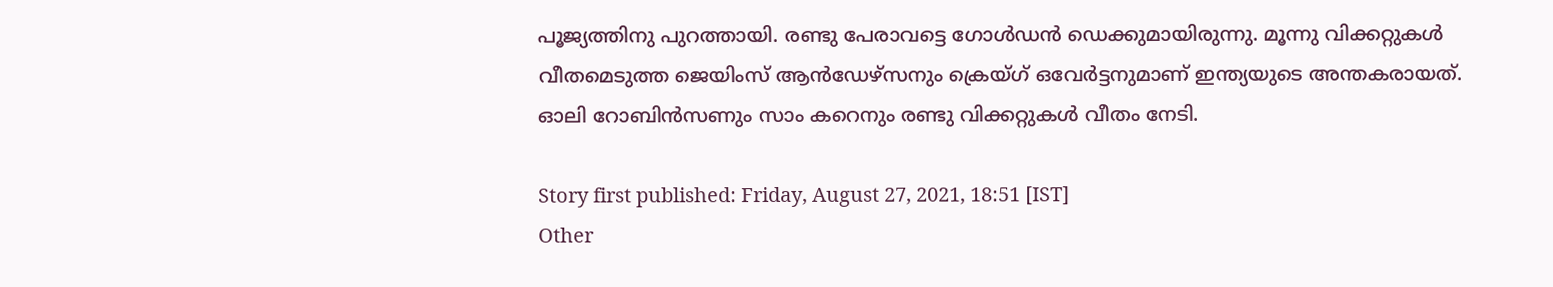പൂജ്യത്തിനു പുറത്തായി. രണ്ടു പേരാവട്ടെ ഗോള്‍ഡന്‍ ഡെക്കുമായിരുന്നു. മൂന്നു വിക്കറ്റുകള്‍ വീതമെടുത്ത ജെയിംസ് ആന്‍ഡേഴ്‌സനും ക്രെയ്ഗ് ഒവേര്‍ട്ടനുമാണ് ഇന്ത്യയുടെ അന്തകരായത്. ഓലി റോബിന്‍സണും സാം കറെനും രണ്ടു വിക്കറ്റുകള്‍ വീതം നേടി.

Story first published: Friday, August 27, 2021, 18:51 [IST]
Other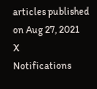articles published on Aug 27, 2021
X
Notifications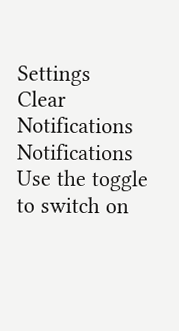Settings
Clear Notifications
Notifications
Use the toggle to switch on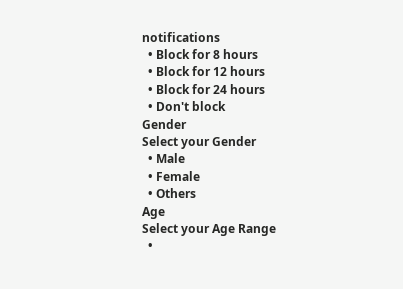notifications
  • Block for 8 hours
  • Block for 12 hours
  • Block for 24 hours
  • Don't block
Gender
Select your Gender
  • Male
  • Female
  • Others
Age
Select your Age Range
  •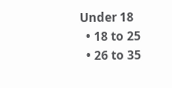Under 18
  • 18 to 25
  • 26 to 35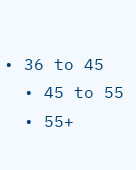• 36 to 45
  • 45 to 55
  • 55+